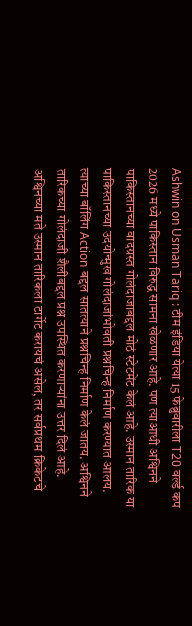Ashwin on Usman Tariq : टीम इंडिया येत्या 15 फेब्रुवारीला T20 वर्ल्ड कप 2026 मध्ये पाकिस्तान विरुद्ध सामना खेळणार आहे. पण त्याआधी अश्विनने पाकिस्तानच्या वादग्रस्त गोलंदाजाबद्दल मोठं स्टेटमेंट केलं आहे. उस्मान तारिक या पाकिस्तानच्या उदयोन्मुख गोलंदाजांभोवती प्रश्नचिन्ह निर्माण करण्यात आलय. त्याच्या बॉलिंग Action बद्दल सातत्याने प्रश्नचिन्ह निर्माण केलं जातय. अश्विनने तारिकच्या गोलंदाजी शैलीबद्दल प्रश्न उपस्थित करणाऱ्यांना उत्तर दिलं आहे. अश्विनच्या मते उस्मान तारिकला टार्गेट करायचं असेल, तर सर्वप्रथम क्रिकेटचे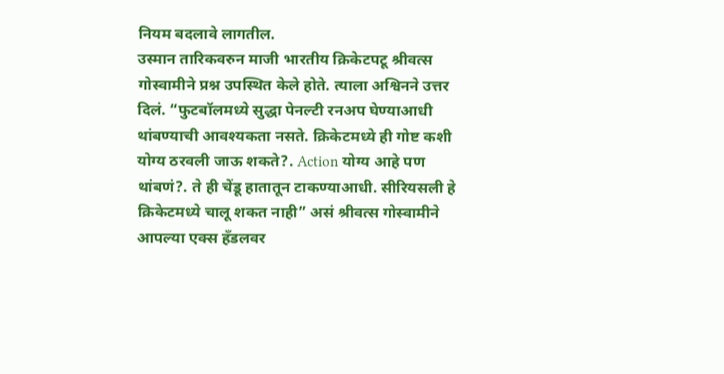नियम बदलावे लागतील.
उस्मान तारिकवरुन माजी भारतीय क्रिकेटपटू श्रीवत्स गोस्वामीने प्रश्न उपस्थित केले होते. त्याला अश्विनने उत्तर दिलं. “फुटबॉलमध्ये सुद्धा पेनल्टी रनअप घेण्याआधी थांबण्याची आवश्यकता नसते. क्रिकेटमध्ये ही गोष्ट कशी योग्य ठरवली जाऊ शकते?. Action योग्य आहे पण थांबणं?. ते ही चेंडू हातातून टाकण्याआधी. सीरियसली हे क्रिकेटमध्ये चालू शकत नाही” असं श्रीवत्स गोस्वामीने आपल्या एक्स हँडलवर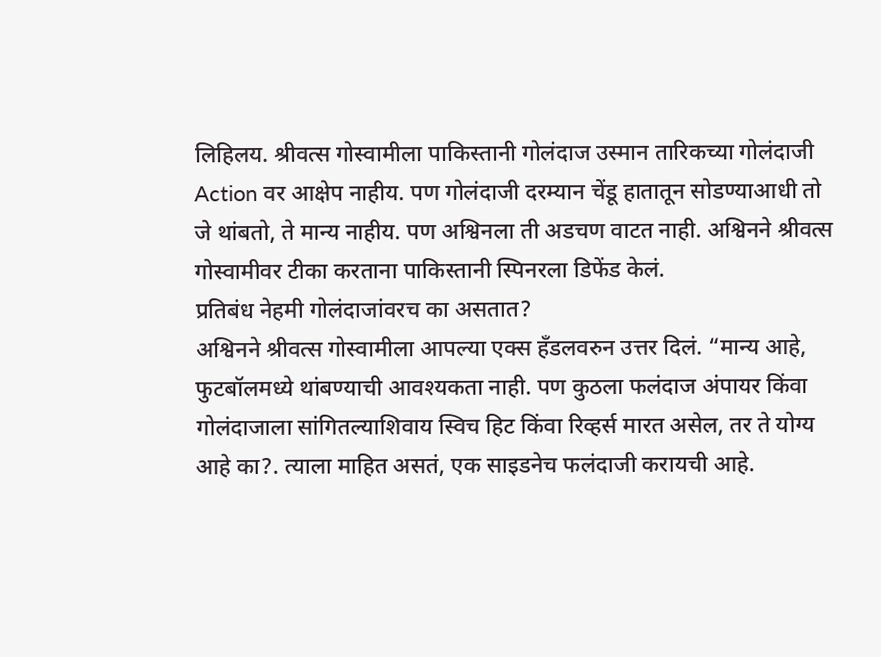लिहिलय. श्रीवत्स गोस्वामीला पाकिस्तानी गोलंदाज उस्मान तारिकच्या गोलंदाजी Action वर आक्षेप नाहीय. पण गोलंदाजी दरम्यान चेंडू हातातून सोडण्याआधी तो जे थांबतो, ते मान्य नाहीय. पण अश्विनला ती अडचण वाटत नाही. अश्विनने श्रीवत्स गोस्वामीवर टीका करताना पाकिस्तानी स्पिनरला डिफेंड केलं.
प्रतिबंध नेहमी गोलंदाजांवरच का असतात?
अश्विनने श्रीवत्स गोस्वामीला आपल्या एक्स हँडलवरुन उत्तर दिलं. “मान्य आहे, फुटबॉलमध्ये थांबण्याची आवश्यकता नाही. पण कुठला फलंदाज अंपायर किंवा गोलंदाजाला सांगितल्याशिवाय स्विच हिट किंवा रिव्हर्स मारत असेल, तर ते योग्य आहे का?. त्याला माहित असतं, एक साइडनेच फलंदाजी करायची आहे.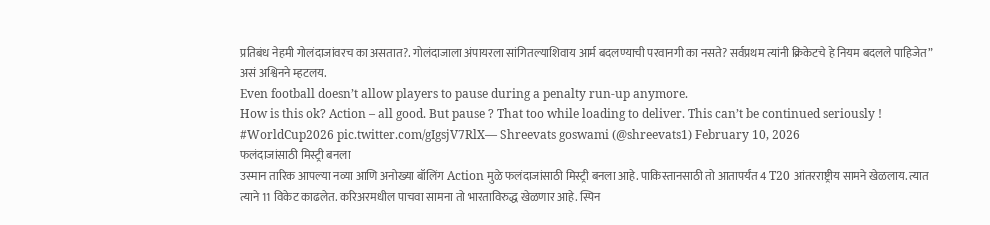प्रतिबंध नेहमी गोलंदाजांवरच का असतात?. गोलंदाजाला अंपायरला सांगितल्याशिवाय आर्म बदलण्याची परवानगी का नसते? सर्वप्रथम त्यांनी क्रिकेटचे हे नियम बदलले पाहिजेत” असं अश्विनने म्हटलय.
Even football doesn’t allow players to pause during a penalty run-up anymore.
How is this ok? Action – all good. But pause ? That too while loading to deliver. This can’t be continued seriously ! #WorldCup2026 pic.twitter.com/gIgsjV7RlX— Shreevats goswami (@shreevats1) February 10, 2026
फलंदाजांसाठी मिस्ट्री बनला
उस्मान तारिक आपल्या नव्या आणि अनोख्या बॉलिंग Action मुळे फलंदाजांसाठी मिस्ट्री बनला आहे. पाकिस्तानसाठी तो आतापर्यंत 4 T20 आंतरराष्ट्रीय सामने खेळलाय. त्यात त्याने 11 विकेट काढलेत. करिअरमधील पाचवा सामना तो भारताविरुद्ध खेळणार आहे. स्पिन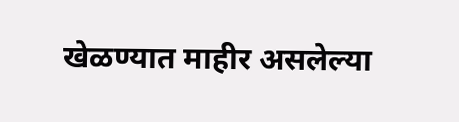खेळण्यात माहीर असलेल्या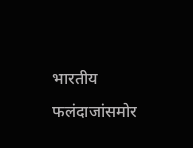भारतीय फलंदाजांसमोर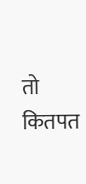तो कितपत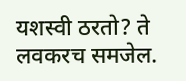यशस्वी ठरतो? ते लवकरच समजेल.